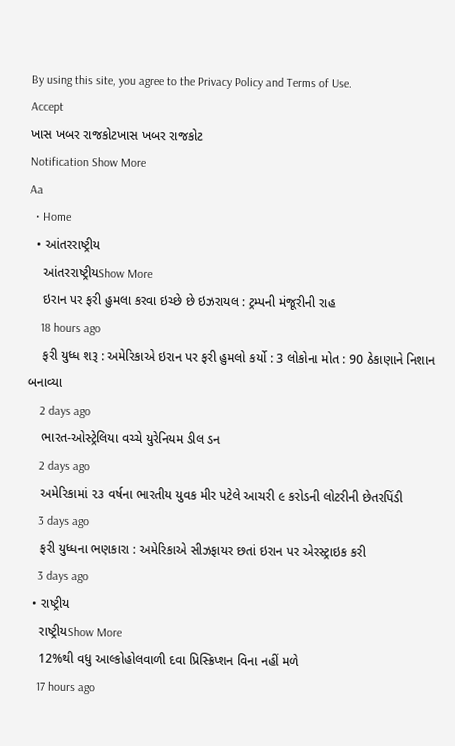By using this site, you agree to the Privacy Policy and Terms of Use.
Accept
ખાસ ખબર રાજકોટખાસ ખબર રાજકોટ
Notification Show More
Aa
  • Home
  • આંતરરાષ્ટ્રીય
    આંતરરાષ્ટ્રીયShow More
    ઇરાન પર ફરી હુમલા કરવા ઇચ્છે છે ઇઝરાયલ : ટ્રમ્પની મંજૂરીની રાહ
    18 hours ago
    ફરી યુધ્ધ શરૂ : અમેરિકાએ ઇરાન પર ફરી હુમલો કર્યો : 3 લોકોના મોત : 90 ઠેકાણાને નિશાન બનાવ્યા
    2 days ago
    ભારત-ઓસ્ટ્રેલિયા વચ્ચે યુરેનિયમ ડીલ ડન
    2 days ago
    અમેરિકામાં ૨૩ વર્ષના ભારતીય યુવક મીર પટેલે આચરી ૯ કરોડની લોટરીની છેતરપિંડી
    3 days ago
    ફરી યુધ્ધના ભણકારા : અમેરિકાએ સીઝફાયર છતાં ઇરાન પર એરસ્ટ્રાઇક કરી
    3 days ago
  • રાષ્ટ્રીય
    રાષ્ટ્રીયShow More
    12%થી વધુ આલ્કોહોલવાળી દવા પ્રિસ્ક્રિપ્શન વિના નહીં મળે
    17 hours ago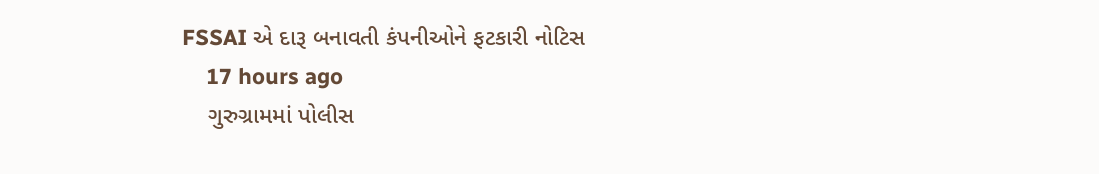FSSAI એ દારૂ બનાવતી કંપનીઓને ફટકારી નોટિસ
    17 hours ago
    ગુરુગ્રામમાં પોલીસ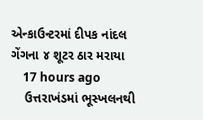એન્કાઉન્ટરમાં દીપક નાંદલ ગેંગના ૪ શૂટર ઠાર મરાયા
    17 hours ago
    ઉત્તરાખંડમાં ભૂસ્ખલનથી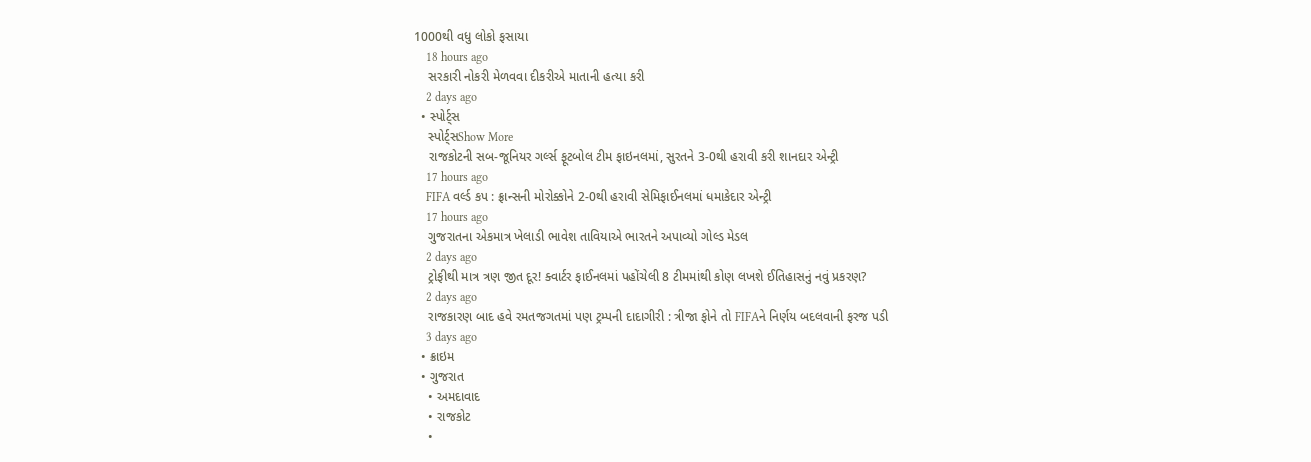1000થી વધુ લોકો ફસાયા
    18 hours ago
    સરકારી નોકરી મેળવવા દીકરીએ માતાની હત્યા કરી
    2 days ago
  • સ્પોર્ટ્સ
    સ્પોર્ટ્સShow More
    રાજકોટની સબ-જૂનિયર ગર્લ્સ ફૂટબોલ ટીમ ફાઇનલમાં, સુરતને 3-0થી હરાવી કરી શાનદાર એન્ટ્રી
    17 hours ago
    FIFA વર્લ્ડ કપ : ફ્રાન્સની મોરોક્કોને 2-0થી હરાવી સેમિફાઈનલમાં ધમાકેદાર એન્ટ્રી
    17 hours ago
    ગુજરાતના એકમાત્ર ખેલાડી ભાવેશ તાવિયાએ ભારતને અપાવ્યો ગોલ્ડ મેડલ
    2 days ago
    ટ્રોફીથી માત્ર ત્રણ જીત દૂર! ક્વાર્ટર ફાઈનલમાં પહોંચેલી 8 ટીમમાંથી કોણ લખશે ઈતિહાસનું નવું પ્રકરણ?
    2 days ago
    રાજકારણ બાદ હવે રમતજગતમાં પણ ટ્રમ્પની દાદાગીરી : ત્રીજા ફોને તો FIFAને નિર્ણય બદલવાની ફરજ પડી
    3 days ago
  • ક્રાઇમ
  • ગુજરાત
    • અમદાવાદ
    • રાજકોટ
    •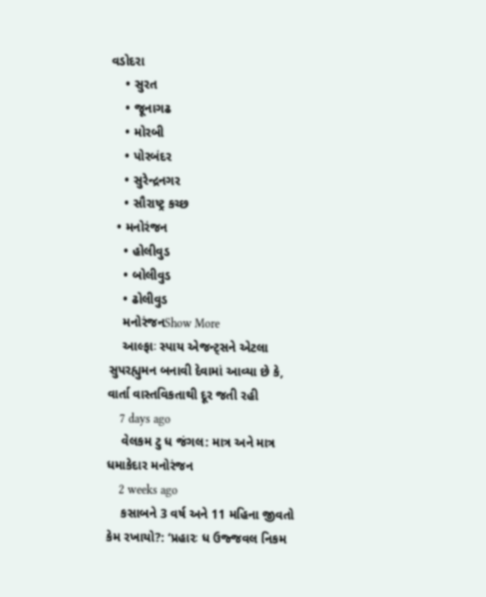વડોદરા
    • સુરત
    • જૂનાગઢ
    • મોરબી
    • પોરબંદર
    • સુરેન્દ્રનગર
    • સૌરાષ્ટ્ર કચ્છ
  • મનોરંજન
    • હોલીવુડ
    • બોલીવુડ
    • ઢોલીવુડ
    મનોરંજનShow More
    આલ્ફાઃ સ્પાય એજન્ટ્સને એટલા સુપરહ્યુમન બનાવી દેવામાં આવ્યા છે કે, વાર્તા વાસ્તવિકતાથી દૂર જતી રહી
    7 days ago
    વેલકમ ટુ ધ જંગલ: માત્ર અને માત્ર ધમાકેદાર મનોરંજન
    2 weeks ago
    કસાબને 3 વર્ષ અને 11 મહિના જીવતો કેમ રખાયો?: ‘પ્રહારઃ ધ ઉજ્જવલ નિકમ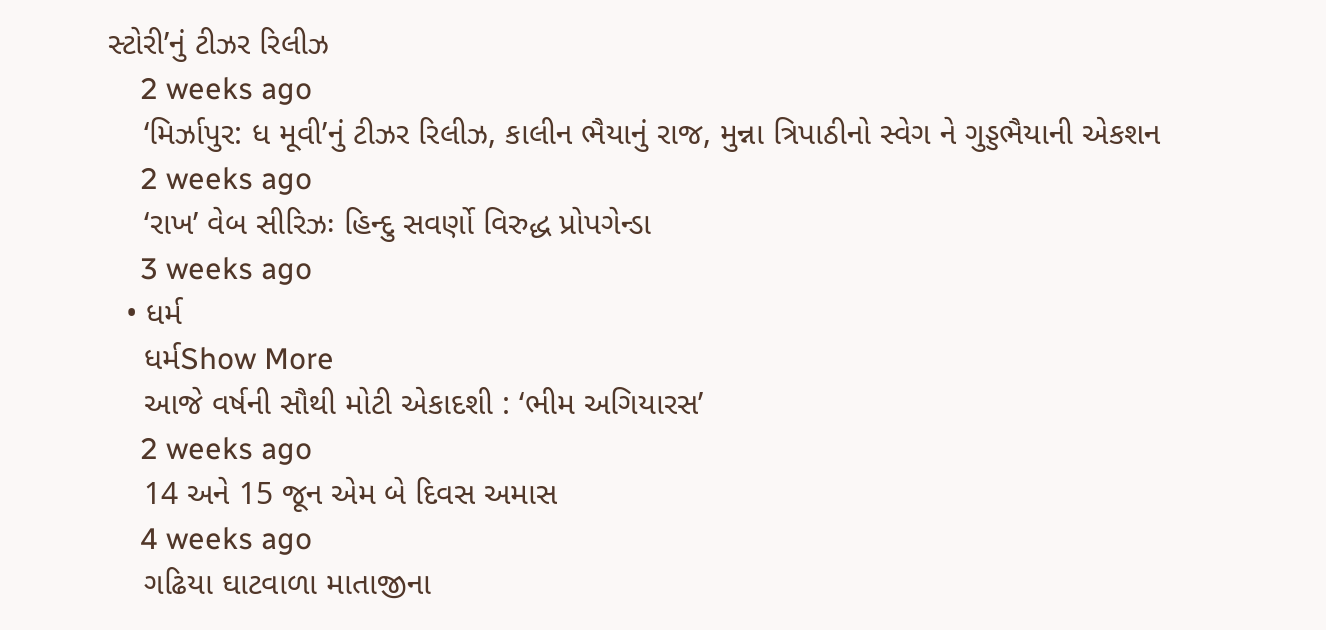સ્ટોરી’નું ટીઝર રિલીઝ
    2 weeks ago
    ‘મિર્ઝાપુર: ધ મૂવી’નું ટીઝર રિલીઝ, કાલીન ભૈયાનું રાજ, મુન્ના ત્રિપાઠીનો સ્વેગ ને ગુડ્ડભૈયાની એકશન
    2 weeks ago
    ‘રાખ’ વેબ સીરિઝઃ હિન્દુ સવર્ણો વિરુદ્ધ પ્રોપગેન્ડા
    3 weeks ago
  • ધર્મ
    ધર્મShow More
    આજે વર્ષની સૌથી મોટી એકાદશી : ‘ભીમ અગિયારસ’
    2 weeks ago
    14 અને 15 જૂન એમ બે દિવસ અમાસ
    4 weeks ago
    ગઢિયા ઘાટવાળા માતાજીના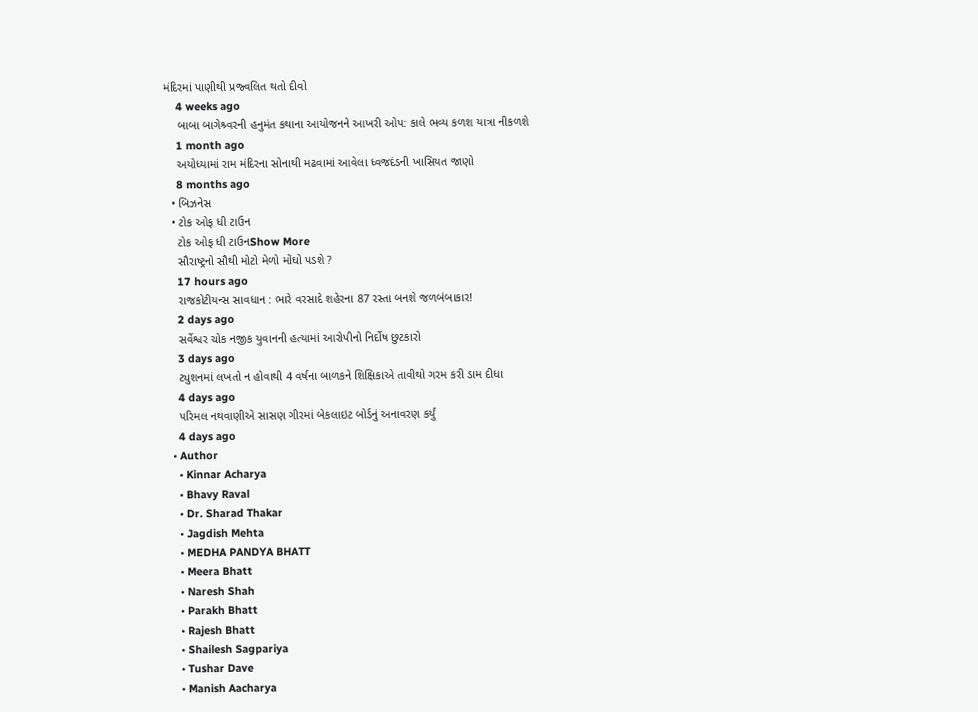મંદિરમાં પાણીથી પ્રજ્વલિત થતો દીવો
    4 weeks ago
    બાબા બાગેશ્ર્વરની હનુમંત કથાના આયોજનને આખરી ઓપ: કાલે ભવ્ય કળશ યાત્રા નીકળશે
    1 month ago
    અયોધ્યામાં રામ મંદિરના સોનાથી મઢવામાં આવેલા ધ્વજદંડની ખાસિયત જાણો
    8 months ago
  • બિઝનેસ
  • ટોક ઓફ ધી ટાઉન
    ટોક ઓફ ધી ટાઉનShow More
    સૌરાષ્ટ્રનો સૌથી મોટો મેળો મોંઘો પડશે ?
    17 hours ago
    રાજકોટીયન્સ સાવધાન : ભારે વરસાદે શહેરના 87 રસ્તા બનશે જળબંબાકાર!
    2 days ago
    સર્વેશ્વર ચોક નજીક યુવાનની હત્યામાં આરોપીનો નિર્દોષ છુટકારો
    3 days ago
    ટ્યુશનમાં લખતો ન હોવાથી 4 વર્ષના બાળકને શિક્ષિકાએ તાવીથો ગરમ કરી ડામ દીધા
    4 days ago
    પરિમલ નથવાણીએ સાસણ ગીરમાં બેકલાઇટ બોર્ડનું અનાવરણ કર્યું
    4 days ago
  • Author
    • Kinnar Acharya
    • Bhavy Raval
    • Dr. Sharad Thakar
    • Jagdish Mehta
    • MEDHA PANDYA BHATT
    • Meera Bhatt
    • Naresh Shah
    • Parakh Bhatt
    • Rajesh Bhatt
    • Shailesh Sagpariya
    • Tushar Dave
    • Manish Aacharya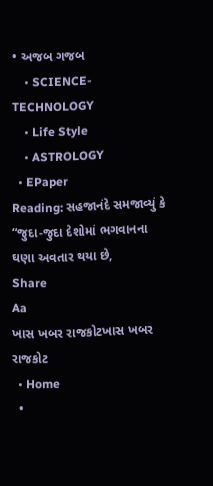• અજબ ગજબ
    • SCIENCE-TECHNOLOGY
    • Life Style
    • ASTROLOGY
  • EPaper
Reading: સહજાનંદે સમજાવ્યું કે “જુદા-જુદા દેશોમાં ભગવાનના ઘણા અવતાર થયા છે,
Share
Aa
ખાસ ખબર રાજકોટખાસ ખબર રાજકોટ
  • Home
  •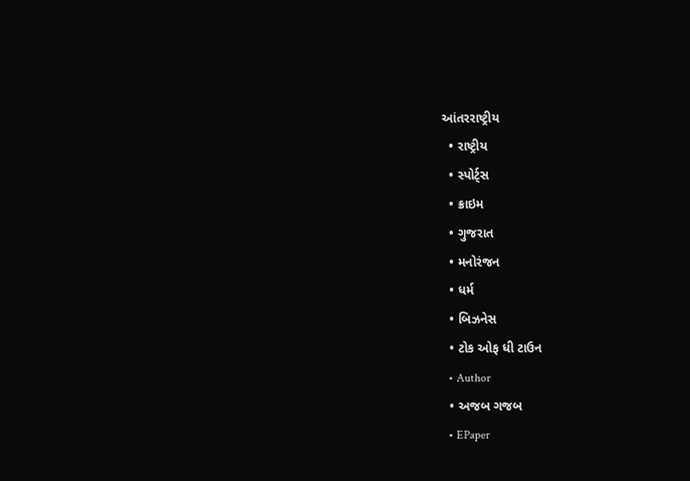આંતરરાષ્ટ્રીય
  • રાષ્ટ્રીય
  • સ્પોર્ટ્સ
  • ક્રાઇમ
  • ગુજરાત
  • મનોરંજન
  • ધર્મ
  • બિઝનેસ
  • ટોક ઓફ ધી ટાઉન
  • Author
  • અજબ ગજબ
  • EPaper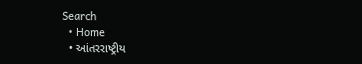Search
  • Home
  • આંતરરાષ્ટ્રીય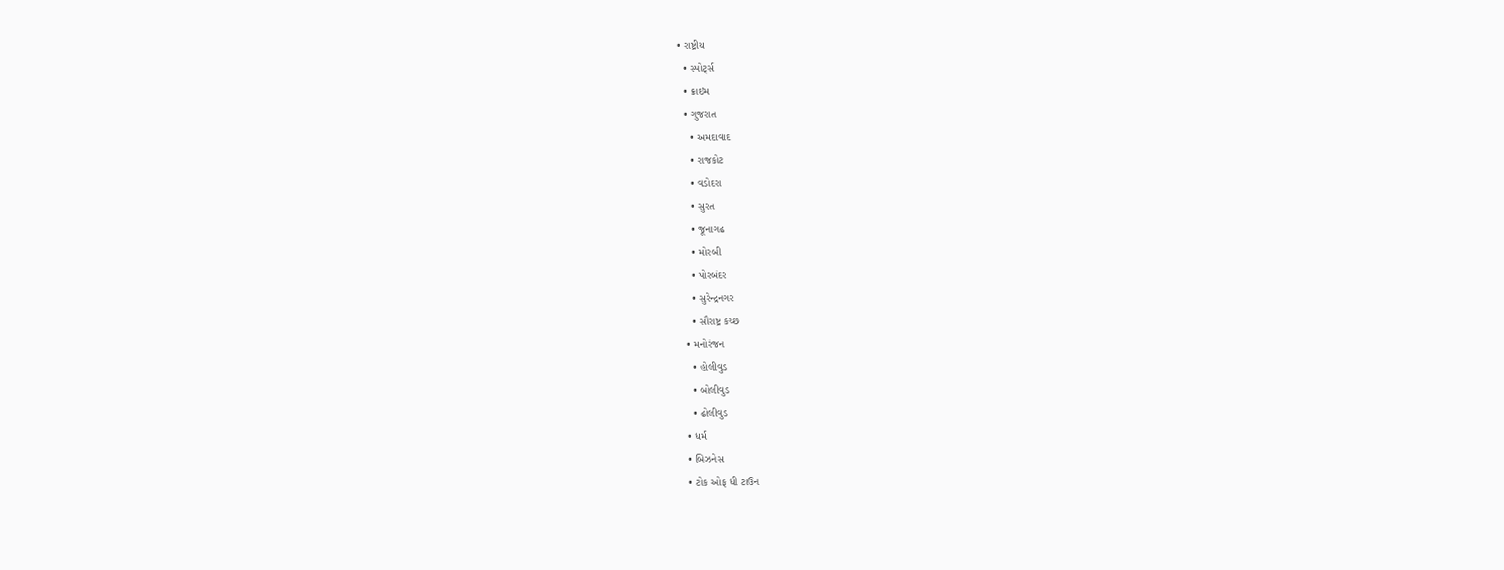• રાષ્ટ્રીય
  • સ્પોર્ટ્સ
  • ક્રાઇમ
  • ગુજરાત
    • અમદાવાદ
    • રાજકોટ
    • વડોદરા
    • સુરત
    • જૂનાગઢ
    • મોરબી
    • પોરબંદર
    • સુરેન્દ્રનગર
    • સૌરાષ્ટ્ર કચ્છ
  • મનોરંજન
    • હોલીવુડ
    • બોલીવુડ
    • ઢોલીવુડ
  • ધર્મ
  • બિઝનેસ
  • ટોક ઓફ ધી ટાઉન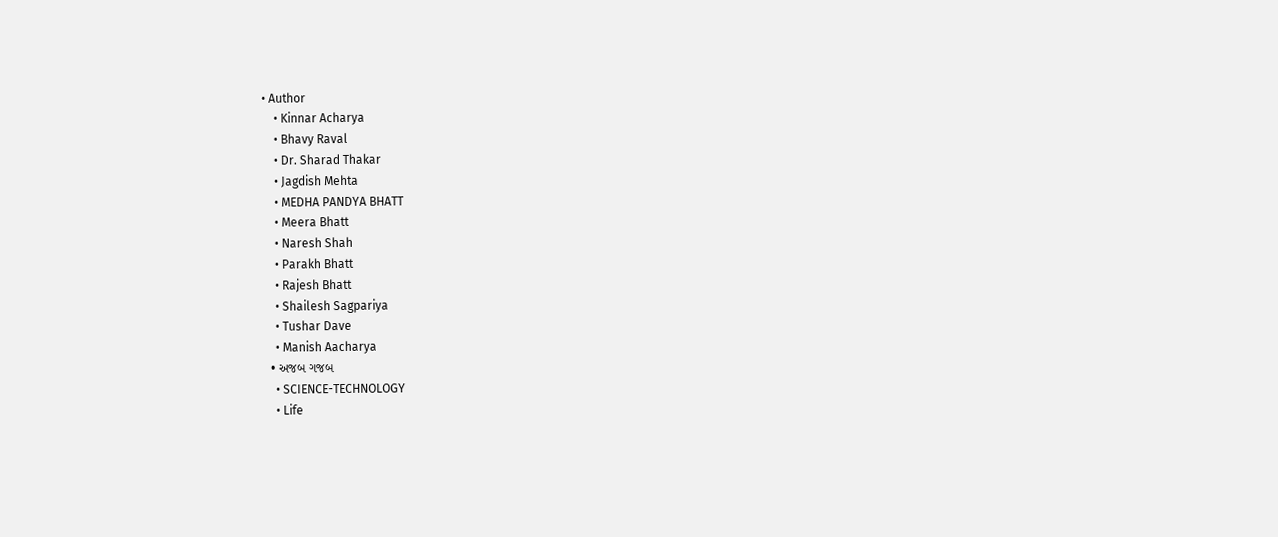• Author
    • Kinnar Acharya
    • Bhavy Raval
    • Dr. Sharad Thakar
    • Jagdish Mehta
    • MEDHA PANDYA BHATT
    • Meera Bhatt
    • Naresh Shah
    • Parakh Bhatt
    • Rajesh Bhatt
    • Shailesh Sagpariya
    • Tushar Dave
    • Manish Aacharya
  • અજબ ગજબ
    • SCIENCE-TECHNOLOGY
    • Life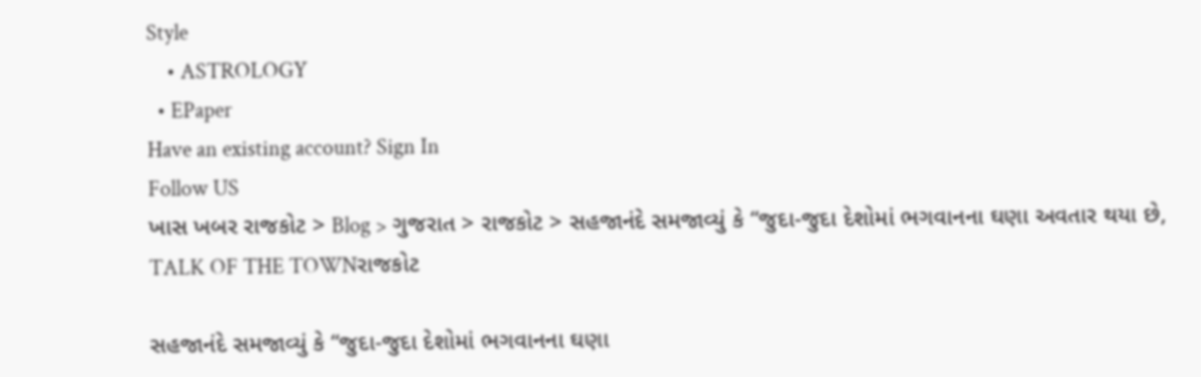Style
    • ASTROLOGY
  • EPaper
Have an existing account? Sign In
Follow US
ખાસ ખબર રાજકોટ > Blog > ગુજરાત > રાજકોટ > સહજાનંદે સમજાવ્યું કે “જુદા-જુદા દેશોમાં ભગવાનના ઘણા અવતાર થયા છે,
TALK OF THE TOWNરાજકોટ

સહજાનંદે સમજાવ્યું કે “જુદા-જુદા દેશોમાં ભગવાનના ઘણા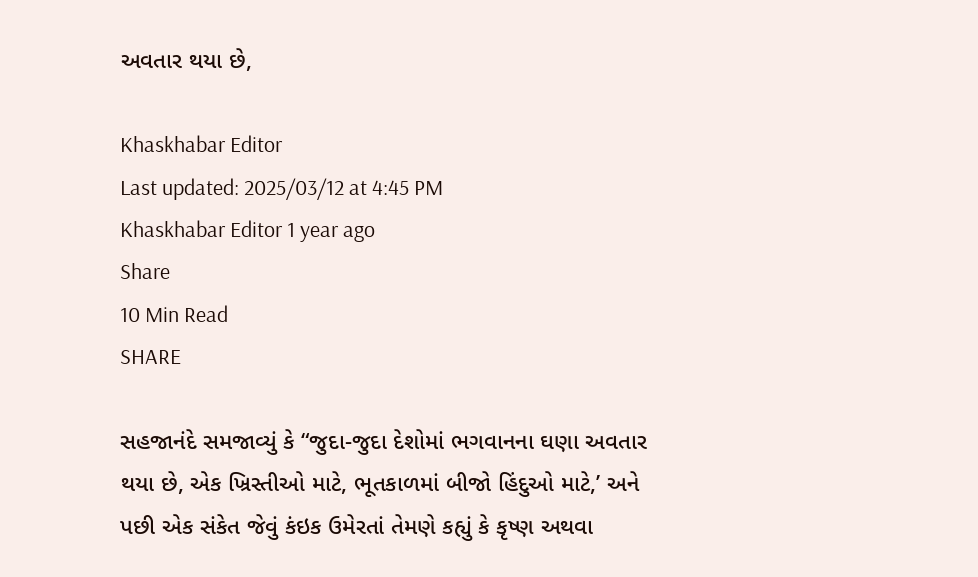અવતાર થયા છે,

Khaskhabar Editor
Last updated: 2025/03/12 at 4:45 PM
Khaskhabar Editor 1 year ago
Share
10 Min Read
SHARE

સહજાનંદે સમજાવ્યું કે “જુદા-જુદા દેશોમાં ભગવાનના ઘણા અવતાર થયા છે, એક ખ્રિસ્તીઓ માટે, ભૂતકાળમાં બીજો હિંદુઓ માટે,’ અને પછી એક સંકેત જેવું કંઇક ઉમેરતાં તેમણે કહ્યું કે કૃષ્ણ અથવા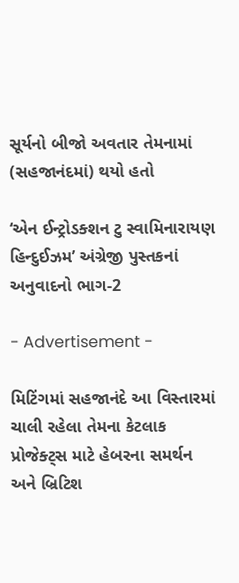સૂર્યનો બીજો અવતાર તેમનામાં (સહજાનંદમાં) થયો હતો

‘એન ઈન્ટ્રોડક્શન ટુ સ્વામિનારાયણ હિન્દુઈઝમ’ અંગ્રેજી પુસ્તકનાં અનુવાદનો ભાગ-2

- Advertisement -

મિટિંગમાં સહજાનંદે આ વિસ્તારમાં ચાલી રહેલા તેમના કેટલાક પ્રોજેક્ટ્સ માટે હેબરના સમર્થન અને બ્રિટિશ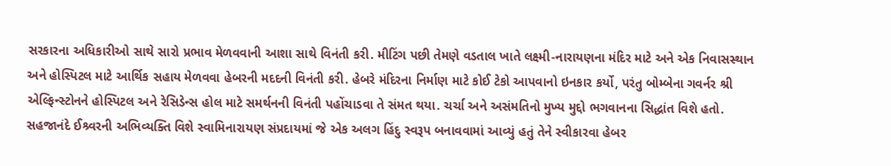સરકારના અધિકારીઓ સાથે સારો પ્રભાવ મેળવવાની આશા સાથે વિનંતી કરી. મીટિંગ પછી તેમણે વડતાલ ખાતે લક્ષ્મી-નારાયણના મંદિર માટે અને એક નિવાસસ્થાન અને હોસ્પિટલ માટે આર્થિક સહાય મેળવવા હેબરની મદદની વિનંતી કરી. હેબરે મંદિરના નિર્માણ માટે કોઈ ટેકો આપવાનો ઇનકાર કર્યો, પરંતુ બોમ્બેના ગવર્નર શ્રી એલ્ફિન્સ્ટોનને હોસ્પિટલ અને રેસિડેન્સ હોલ માટે સમર્થનની વિનંતી પહોંચાડવા તે સંમત થયા. ચર્ચા અને અસંમતિનો મુખ્ય મુદ્દો ભગવાનના સિદ્ધાંત વિશે હતો. સહજાનંદે ઈશ્ર્વરની અભિવ્યક્તિ વિશે સ્વામિનારાયણ સંપ્રદાયમાં જે એક અલગ હિંદુ સ્વરૂપ બનાવવામાં આવ્યું હતું તેને સ્વીકારવા હેબર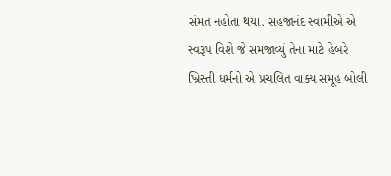સંમત નહોતા થયા. સહજાનંદ સ્વામીએ એ સ્વરૂપ વિશે જે સમજાવ્યું તેના માટે હેબરે ખ્રિસ્તી ધર્મનો એ પ્રચલિત વાક્ય સમૂહ બોલી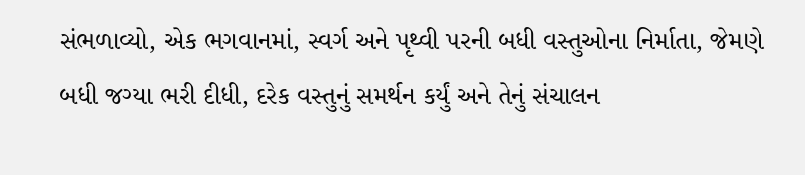સંભળાવ્યો, એક ભગવાનમાં, સ્વર્ગ અને પૃથ્વી પરની બધી વસ્તુઓના નિર્માતા, જેમણે બધી જગ્યા ભરી દીધી, દરેક વસ્તુનું સમર્થન કર્યું અને તેનું સંચાલન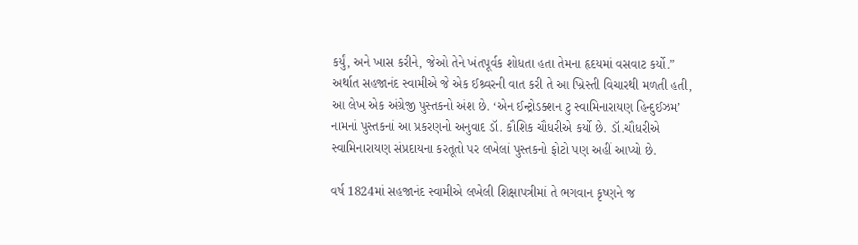કર્યું, અને ખાસ કરીને, જેઓ તેને ખંતપૂર્વક શોધતા હતા તેમના હૃદયમાં વસવાટ કર્યો.” અર્થાત સહજાનંદ સ્વામીએ જે એક ઈશ્ર્વરની વાત કરી તે આ ખ્રિસ્તી વિચારથી મળતી હતી,
આ લેખ એક અંગ્રેજી પુસ્તકનો અંશ છે. ‘એન ઈન્ટ્રોડક્શન ટુ સ્વામિનારાયણ હિન્દુઈઝમ’ નામનાં પુસ્તકનાં આ પ્રકરણનો અનુવાદ ડૉ. કૌશિક ચૌધરીએ કર્યો છે. ડૉ.ચૌધરીએ સ્વામિનારાયણ સંપ્રદાયના કરતૂતો પર લખેલાં પુસ્તકનો ફોટો પણ અહીં આપ્યો છે.

વર્ષ 1824માં સહજાનંદ સ્વામીએ લખેલી શિક્ષાપત્રીમાં તે ભગવાન કૃષ્ણને જ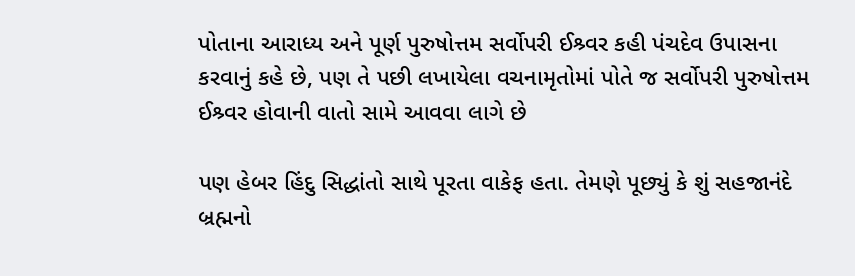પોતાના આરાધ્ય અને પૂર્ણ પુરુષોત્તમ સર્વોપરી ઈશ્ર્વર કહી પંચદેવ ઉપાસના કરવાનું કહે છે, પણ તે પછી લખાયેલા વચનામૃતોમાં પોતે જ સર્વોપરી પુરુષોત્તમ ઈશ્ર્વર હોવાની વાતો સામે આવવા લાગે છે

પણ હેબર હિંદુ સિદ્ધાંતો સાથે પૂરતા વાકેફ હતા. તેમણે પૂછ્યું કે શું સહજાનંદે બ્રહ્મનો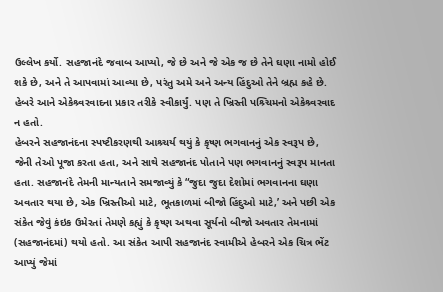ઉલ્લેખ કર્યો. સહજાનંદે જવાબ આપ્યો, જે છે અને જે એક જ છે તેને ઘણા નામો હોઈ શકે છે, અને તે આપવામાં આવ્યા છે, પરંતુ અમે અને અન્ય હિંદુઓ તેને બ્રહ્મ કહે છે. હેબરે આને એકેશ્ર્વરવાદના પ્રકાર તરીકે સ્વીકાર્યું. પણ તે ખ્રિસ્તી પશ્ર્ચિમનો એકેશ્ર્વરવાદ ન હતો.
હેબરને સહજાનંદના સ્પષ્ટીકરણથી આશ્ર્ચર્ય થયું કે કૃષ્ણ ભગવાનનું એક સ્વરૂપ છે, જેની તેઓ પૂજા કરતા હતા, અને સાથે સહજાનંદ પોતાને પણ ભગવાનનું સ્વરૂપ માનતા હતા. સહજાનંદે તેમની માન્યતાને સમજાવ્યું કે “જુદા જુદા દેશોમાં ભગવાનના ઘણા અવતાર થયા છે, એક ખ્રિસ્તીઓ માટે, ભૂતકાળમાં બીજો હિંદુઓ માટે,’ અને પછી એક સંકેત જેવું કંઇક ઉમેરતાં તેમણે કહ્યું કે કૃષ્ણ અથવા સૂર્યનો બીજો અવતાર તેમનામાં (સહજાનંદમાં) થયો હતો. આ સંકેત આપી સહજાનંદ સ્વામીએ હેબરને એક ચિત્ર ભેંટ આપ્યું જેમાં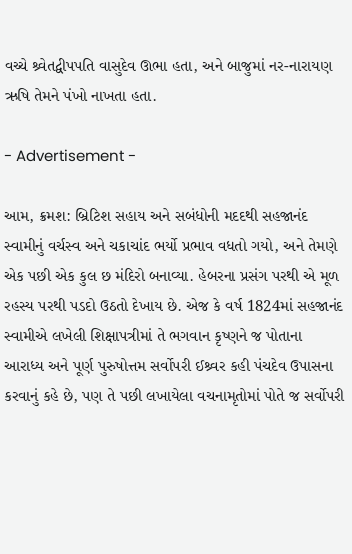વચ્ચે શ્ર્વેતદ્વીપપતિ વાસુદેવ ઊભા હતા, અને બાજુમાં નર-નારાયણ ઋષિ તેમને પંખો નાખતા હતા.

- Advertisement -

આમ, ક્રમશ: બ્રિટિશ સહાય અને સબંધોની મદદથી સહજાનંદ સ્વામીનું વર્ચસ્વ અને ચકાચાંદ ભર્યો પ્રભાવ વધતો ગયો, અને તેમણે એક પછી એક કુલ છ મંદિરો બનાવ્યા. હેબરના પ્રસંગ પરથી એ મૂળ રહસ્ય પરથી પડદો ઉઠતો દેખાય છે. એજ કે વર્ષ 1824માં સહજાનંદ સ્વામીએ લખેલી શિક્ષાપત્રીમાં તે ભગવાન કૃષ્ણને જ પોતાના આરાધ્ય અને પૂર્ણ પુરુષોત્તમ સર્વોપરી ઈશ્ર્વર કહી પંચદેવ ઉપાસના કરવાનું કહે છે, પણ તે પછી લખાયેલા વચનામૃતોમાં પોતે જ સર્વોપરી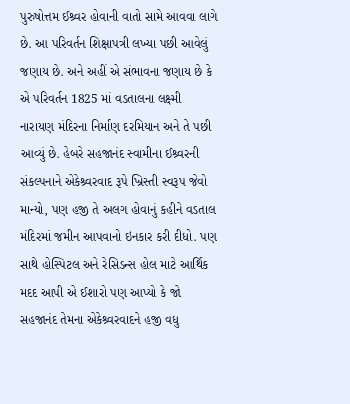પુરુષોત્તમ ઈશ્ર્વર હોવાની વાતો સામે આવવા લાગે છે. આ પરિવર્તન શિક્ષાપત્રી લખ્યા પછી આવેલું જણાય છે. અને અહીં એ સંભાવના જણાય છે કે એ પરિવર્તન 1825 માં વડતાલના લક્ષ્મી નારાયણ મંદિરના નિર્માણ દરમિયાન અને તે પછી આવ્યું છે. હેબરે સહજાનંદ સ્વામીના ઈશ્ર્વરની સંકલ્પનાને એકેશ્ર્વરવાદ રૂપે ખ્રિસ્તી સ્વરૂપ જેવો માન્યો, પણ હજી તે અલગ હોવાનું કહીને વડતાલ મંદિરમાં જમીન આપવાનો ઇનકાર કરી દીધો. પણ સાથે હોસ્પિટલ અને રેસિડન્સ હોલ માટે આર્થિક મદદ આપી એ ઈશારો પણ આપ્યો કે જો સહજાનંદ તેમના એકેશ્ર્વરવાદને હજી વધુ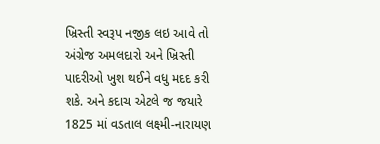ખ્રિસ્તી સ્વરૂપ નજીક લઇ આવે તો અંગ્રેજ અમલદારો અને ખ્રિસ્તી પાદરીઓ ખુશ થઈને વધુ મદદ કરી શકે. અને કદાચ એટલે જ જયારે 1825 માં વડતાલ લક્ષ્મી-નારાયણ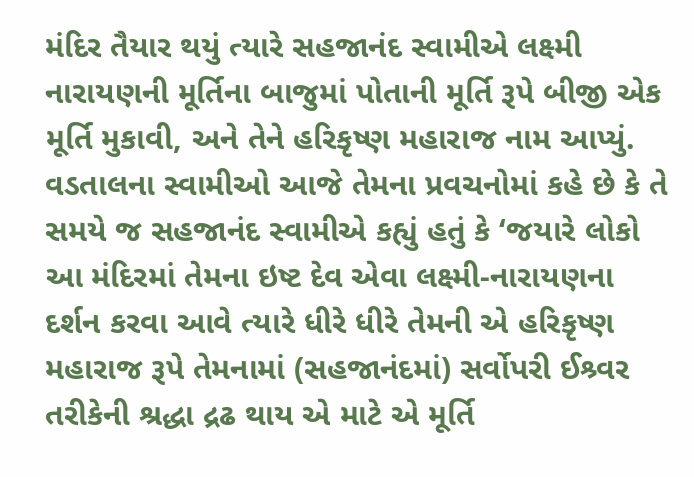મંદિર તૈયાર થયું ત્યારે સહજાનંદ સ્વામીએ લક્ષ્મી નારાયણની મૂર્તિના બાજુમાં પોતાની મૂર્તિ રૂપે બીજી એક મૂર્તિ મુકાવી, અને તેને હરિકૃષ્ણ મહારાજ નામ આપ્યું. વડતાલના સ્વામીઓ આજે તેમના પ્રવચનોમાં કહે છે કે તે સમયે જ સહજાનંદ સ્વામીએ કહ્યું હતું કે ‘જયારે લોકો આ મંદિરમાં તેમના ઇષ્ટ દેવ એવા લક્ષ્મી-નારાયણના દર્શન કરવા આવે ત્યારે ધીરે ધીરે તેમની એ હરિકૃષ્ણ મહારાજ રૂપે તેમનામાં (સહજાનંદમાં) સર્વોપરી ઈશ્ર્વર તરીકેની શ્રદ્ધા દ્રઢ થાય એ માટે એ મૂર્તિ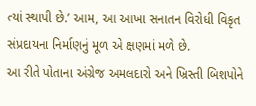ત્યાં સ્થાપી છે.’ આમ, આ આખા સનાતન વિરોધી વિકૃત સંપ્રદાયના નિર્માણનું મૂળ એ ક્ષણમાં મળે છે.
આ રીતે પોતાના અંગ્રેજ અમલદારો અને ખ્રિસ્તી બિશપોને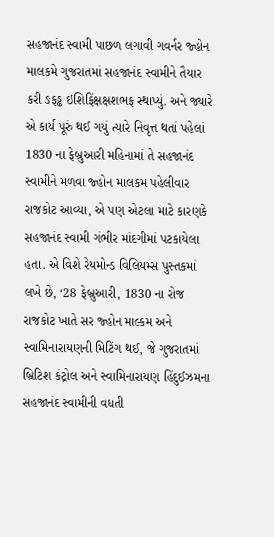સહજાનંદ સ્વામી પાછળ લગાવી ગવર્નર જ્હોન માલકમે ગુજરાતમાં સહજાનંદ સ્વામીને તૈયાર કરી ઙફડ્ઢ ઇશિફિંક્ષક્ષશભફ સ્થાપ્યું. અને જ્યારે એ કાર્ય પૂરું થઈ ગયું ત્યારે નિવૃત્ત થતાં પહેલાં 1830 ના ફેબ્રુઆરી મહિનામાં તે સહજાનંદ સ્વામીને મળવા જ્હોન માલકમ પહેલીવાર રાજકોટ આવ્યા, એ પણ એટલા માટે કારણકે સહજાનંદ સ્વામી ગંભીર માંદગીમાં પટકાયેલા હતા. એ વિશે રેયમોન્ડ વિલિયમ્સ પુસ્તકમાં લખે છે, ‘28 ફેબ્રુઆરી, 1830 ના રોજ રાજકોટ ખાતે સર જ્હોન માલ્કમ અને સ્વામિનારાયણની મિટિંગ થઈ, જે ગુજરાતમાં બ્રિટિશ કંટ્રોલ અને સ્વામિનારાયણ હિંદુઈઝમના સહજાનંદ સ્વામીની વધતી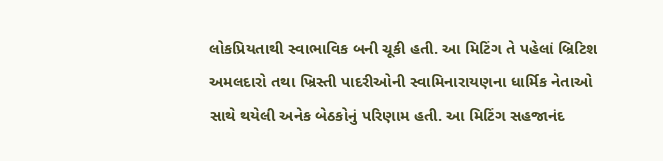લોકપ્રિયતાથી સ્વાભાવિક બની ચૂકી હતી. આ મિટિંગ તે પહેલાં બ્રિટિશ અમલદારો તથા ખ્રિસ્તી પાદરીઓની સ્વામિનારાયણના ધાર્મિક નેતાઓ સાથે થયેલી અનેક બેઠકોનું પરિણામ હતી. આ મિટિંગ સહજાનંદ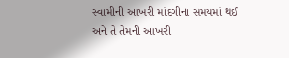સ્વામીની આખરી માંદગીના સમયમાં થઈ અને તે તેમની આખરી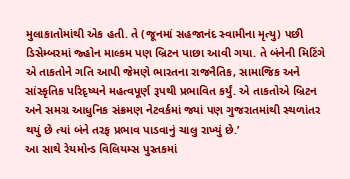મુલાકાતોમાંથી એક હતી. તે (જૂનમાં સહજાનંદ સ્વામીના મૃત્યુ) પછી ડિસેમ્બરમાં જ્હોન માલ્કમ પણ બ્રિટન પાછા આવી ગયા. તે બંનેની મિટિંગે એ તાકતોને ગતિ આપી જેમણે ભારતના રાજનૈતિક, સામાજિક અને સાંસ્કૃતિક પરિદૃષ્યને મહત્વપૂર્ણ રૂપથી પ્રભાવિત કર્યું. એ તાકતોએ બ્રિટન અને સમગ્ર આધુનિક સંક્રમણ નેટવર્કમાં જ્યાં પણ ગુજરાતમાંથી સ્થળાંતર થયું છે ત્યાં બંને તરફ પ્રભાવ પાડવાનું ચાલુ રાખ્યું છે.’
આ સાથે રેયમોન્ડ વિલિયમ્સ પુસ્તકમાં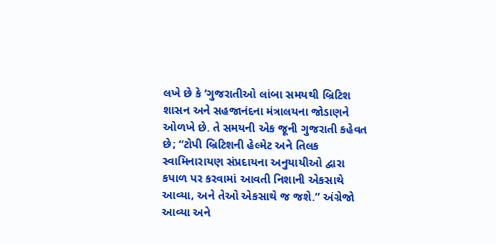લખે છે કે ‘ગુજરાતીઓ લાંબા સમયથી બ્રિટિશ શાસન અને સહજાનંદના મંત્રાલયના જોડાણને ઓળખે છે. તે સમયની એક જૂની ગુજરાતી કહેવત છે; “ટોપી બ્રિટિશની હેલ્મેટ અને તિલક સ્વામિનારાયણ સંપ્રદાયના અનુયાયીઓ દ્વારા કપાળ પર કરવામાં આવતી નિશાની એકસાથે આવ્યા, અને તેઓ એકસાથે જ જશે.” અંગ્રેજો આવ્યા અને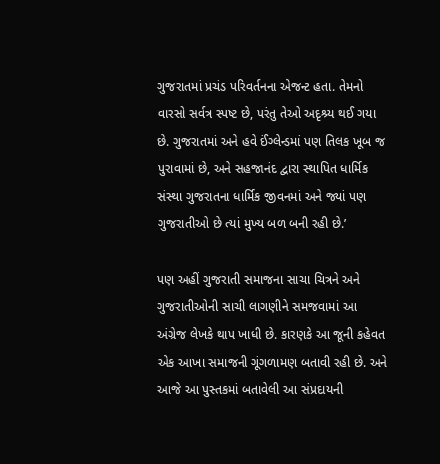ગુજરાતમાં પ્રચંડ પરિવર્તનના એજન્ટ હતા. તેમનો વારસો સર્વત્ર સ્પષ્ટ છે, પરંતુ તેઓ અદૃશ્ર્ય થઈ ગયા છે. ગુજરાતમાં અને હવે ઈંગ્લેન્ડમાં પણ તિલક ખૂબ જ પુરાવામાં છે, અને સહજાનંદ દ્વારા સ્થાપિત ધાર્મિક સંસ્થા ગુજરાતના ધાર્મિક જીવનમાં અને જ્યાં પણ ગુજરાતીઓ છે ત્યાં મુખ્ય બળ બની રહી છે.’

પણ અહીં ગુજરાતી સમાજના સાચા ચિત્રને અને ગુજરાતીઓની સાચી લાગણીને સમજવામાં આ અંગ્રેજ લેખકે થાપ ખાધી છે. કારણકે આ જૂની કહેવત એક આખા સમાજની ગૂંગળામણ બતાવી રહી છે. અને આજે આ પુસ્તકમાં બતાવેલી આ સંપ્રદાયની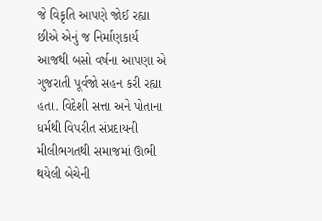જે વિકૃતિ આપણે જોઈ રહ્યા છીએ એનું જ નિર્માણકાર્ય આજથી બસો વર્ષના આપણા એ ગુજરાતી પૂર્વજો સહન કરી રહ્યા હતા. વિદેશી સત્તા અને પોતાના ધર્મથી વિપરીત સંપ્રદાયની મીલીભગતથી સમાજમાં ઊભી થયેલી બેચેની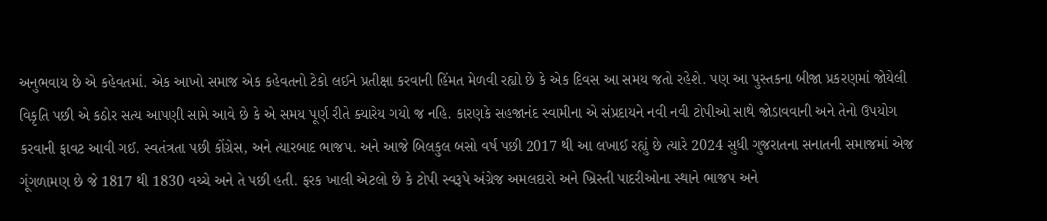અનુભવાય છે એ કહેવતમાં. એક આખો સમાજ એક કહેવતનો ટેકો લઈને પ્રતીક્ષા કરવાની હિંમત મેળવી રહ્યો છે કે એક દિવસ આ સમય જતો રહેશે. પણ આ પુસ્તકના બીજા પ્રકરણમાં જોયેલી વિકૃતિ પછી એ કઠોર સત્ય આપણી સામે આવે છે કે એ સમય પૂર્ણ રીતે ક્યારેય ગયો જ નહિ. કારણકે સહજાનંદ સ્વામીના એ સંપ્રદાયને નવી નવી ટોપીઓ સાથે જોડાવવાની અને તેનો ઉપયોગ કરવાની ફાવટ આવી ગઈ. સ્વતંત્રતા પછી કોંગ્રેસ, અને ત્યારબાદ ભાજપ. અને આજે બિલકુલ બસો વર્ષ પછી 2017 થી આ લખાઈ રહ્યું છે ત્યારે 2024 સુધી ગુજરાતના સનાતની સમાજમાં એજ ગૂંગળામણ છે જે 1817 થી 1830 વચ્ચે અને તે પછી હતી. ફરક ખાલી એટલો છે કે ટોપી સ્વરૂપે અંગ્રેજ અમલદારો અને ખ્રિસ્તી પાદરીઓના સ્થાને ભાજપ અને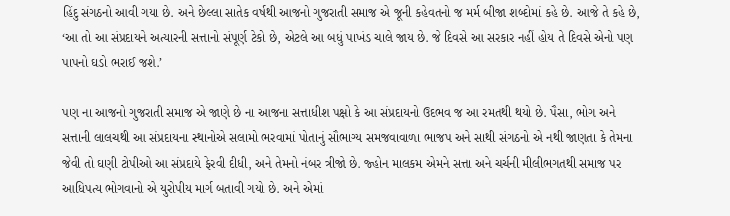હિંદુ સંગઠનો આવી ગયા છે. અને છેલ્લા સાતેક વર્ષથી આજનો ગુજરાતી સમાજ એ જૂની કહેવતનો જ મર્મ બીજા શબ્દોમાં કહે છે. આજે તે કહે છે, ‘આ તો આ સંપ્રદાયને અત્યારની સત્તાનો સંપૂર્ણ ટેકો છે, એટલે આ બધું પાખંડ ચાલે જાય છે. જે દિવસે આ સરકાર નહીં હોય તે દિવસે એનો પણ પાપનો ઘડો ભરાઈ જશે.’

પણ ના આજનો ગુજરાતી સમાજ એ જાણે છે ના આજના સત્તાધીશ પક્ષો કે આ સંપ્રદાયનો ઉદભવ જ આ રમતથી થયો છે. પૈસા, ભોગ અને સત્તાની લાલચથી આ સંપ્રદાયના સ્થાનોએ સલામો ભરવામાં પોતાનું સૌભાગ્ય સમજવાવાળા ભાજપ અને સાથી સંગઠનો એ નથી જાણતા કે તેમના જેવી તો ઘણી ટોપીઓ આ સંપ્રદાયે ફેરવી દીધી, અને તેમનો નંબર ત્રીજો છે. જ્હોન માલકમ એમને સત્તા અને ચર્ચની મીલીભગતથી સમાજ પર આધિપત્ય ભોગવાનો એ યુરોપીય માર્ગ બતાવી ગયો છે. અને એમાં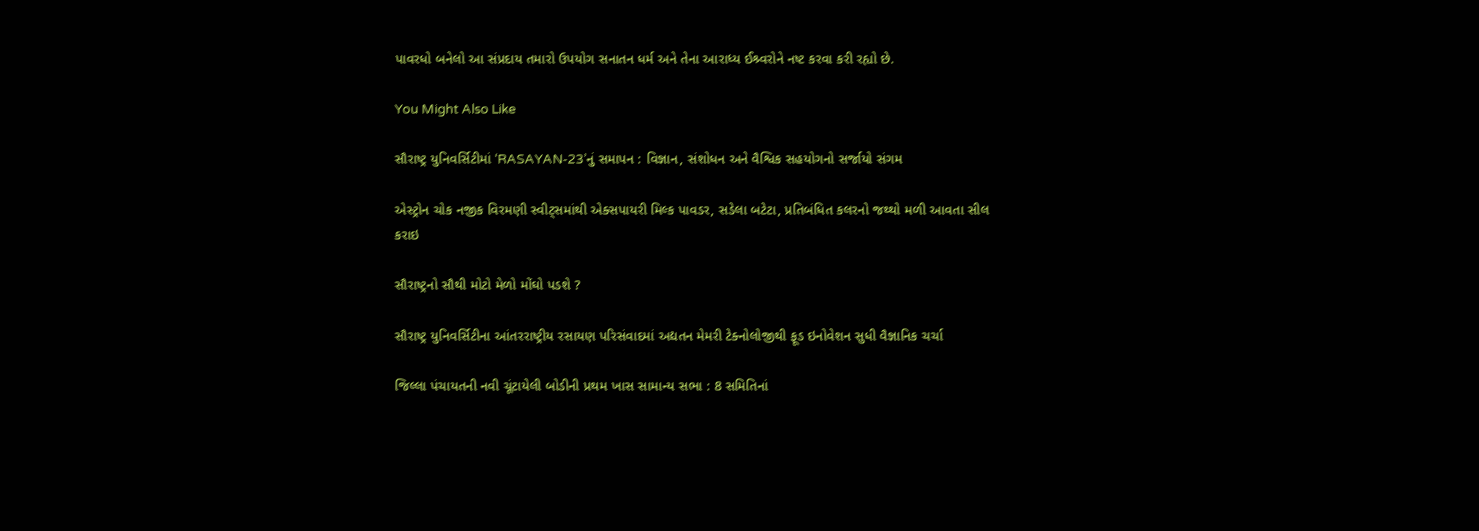પાવરધો બનેલો આ સંપ્રદાય તમારો ઉપયોગ સનાતન ધર્મ અને તેના આરાધ્ય ઈશ્ર્વરોને નષ્ટ કરવા કરી રહ્યો છે.

You Might Also Like

સૌરાષ્ટ્ર યુનિવર્સિટીમાં ‘RASAYAN-23’નું સમાપન : વિજ્ઞાન, સંશોધન અને વૈશ્વિક સહયોગનો સર્જાયો સંગમ

એસ્ટ્રોન ચોક નજીક વિરમણી સ્વીટ્સમાંથી એક્સપાયરી મિલ્ક પાવડર, સડેલા બટેટા, પ્રતિબંધિત કલરનો જથ્થો મળી આવતા સીલ કરાઇ

સૌરાષ્ટ્રનો સૌથી મોટો મેળો મોંઘો પડશે ?

સૌરાષ્ટ્ર યુનિવર્સિટીના આંતરરાષ્ટ્રીય રસાયણ પરિસંવાદમાં અદ્યતન મેમરી ટેક્નોલોજીથી ફૂડ ઇનોવેશન સુધી વૈજ્ઞાનિક ચર્ચા

જિલ્લા પંચાયતની નવી ચૂંટાયેલી બોડીની પ્રથમ ખાસ સામાન્ય સભા : 8 સમિતિનાં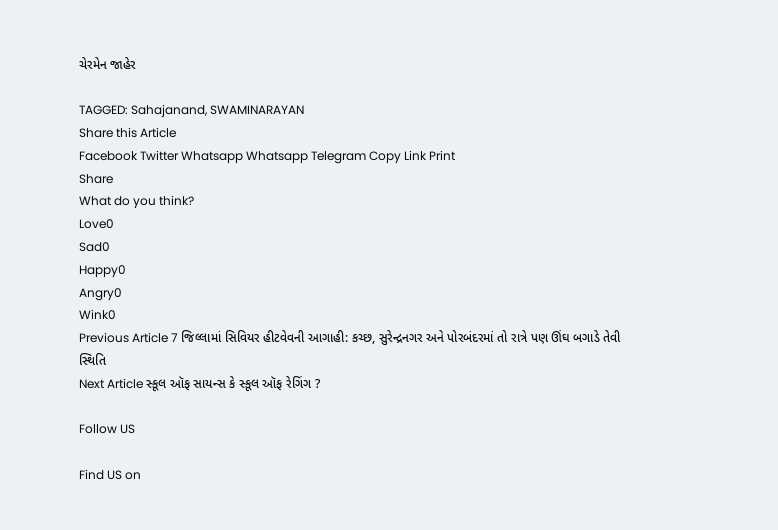ચેરમેન જાહેર

TAGGED: Sahajanand, SWAMINARAYAN
Share this Article
Facebook Twitter Whatsapp Whatsapp Telegram Copy Link Print
Share
What do you think?
Love0
Sad0
Happy0
Angry0
Wink0
Previous Article 7 જિલ્લામાં સિવિયર હીટવેવની આગાહી: કચ્છ, સુરેન્દ્રનગર અને પોરબંદરમાં તો રાત્રે પણ ઊંઘ બગાડે તેવી સ્થિતિ
Next Article સ્કૂલ ઑફ સાયન્સ કે સ્કૂલ ઑફ રેગિંગ ?

Follow US

Find US on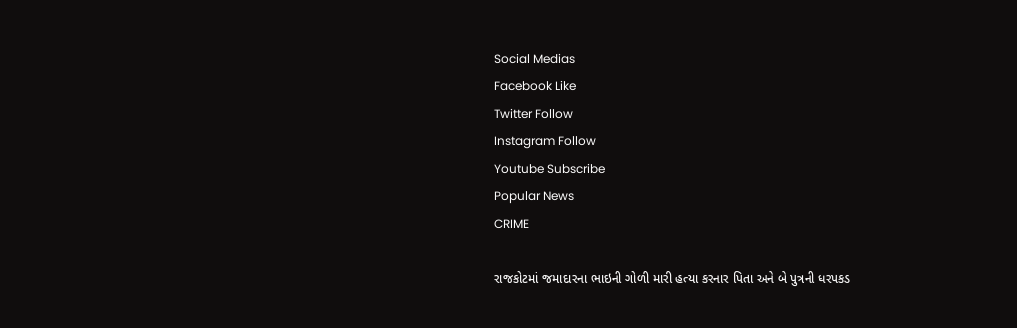Social Medias
Facebook Like
Twitter Follow
Instagram Follow
Youtube Subscribe
Popular News
CRIME

રાજકોટમાં જમાદારના ભાઇની ગોળી મારી હત્યા કરનાર પિતા અને બે પુત્રની ધરપકડ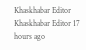Khaskhabar Editor Khaskhabar Editor 17 hours ago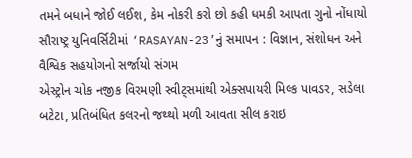તમને બધાને જોઈ લઈશ, કેમ નોકરી કરો છો કહી ધમકી આપતા ગુનો નોંધાયો
સૌરાષ્ટ્ર યુનિવર્સિટીમાં ‘RASAYAN-23’નું સમાપન : વિજ્ઞાન, સંશોધન અને વૈશ્વિક સહયોગનો સર્જાયો સંગમ
એસ્ટ્રોન ચોક નજીક વિરમણી સ્વીટ્સમાંથી એક્સપાયરી મિલ્ક પાવડર, સડેલા બટેટા, પ્રતિબંધિત કલરનો જથ્થો મળી આવતા સીલ કરાઇ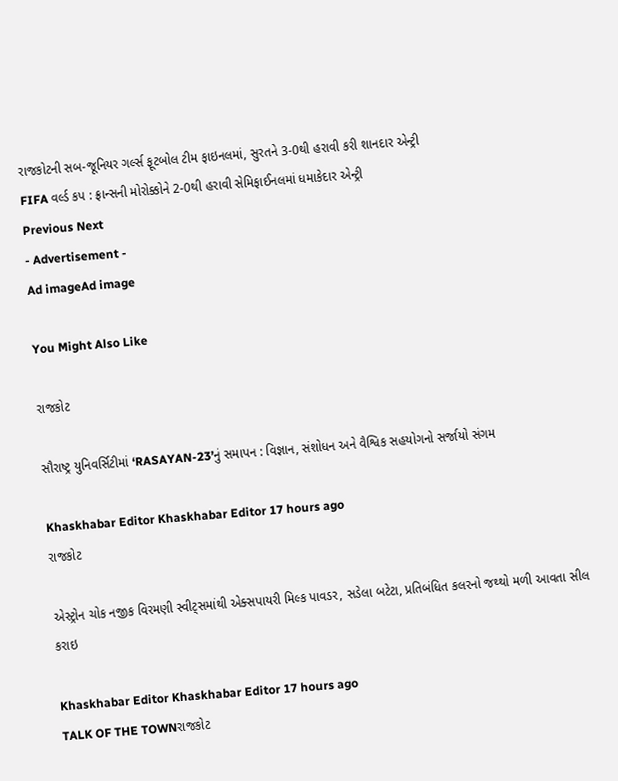રાજકોટની સબ-જૂનિયર ગર્લ્સ ફૂટબોલ ટીમ ફાઇનલમાં, સુરતને 3-0થી હરાવી કરી શાનદાર એન્ટ્રી
FIFA વર્લ્ડ કપ : ફ્રાન્સની મોરોક્કોને 2-0થી હરાવી સેમિફાઈનલમાં ધમાકેદાર એન્ટ્રી
Previous Next
- Advertisement -
Ad imageAd image

You Might Also Like

રાજકોટ

સૌરાષ્ટ્ર યુનિવર્સિટીમાં ‘RASAYAN-23’નું સમાપન : વિજ્ઞાન, સંશોધન અને વૈશ્વિક સહયોગનો સર્જાયો સંગમ

Khaskhabar Editor Khaskhabar Editor 17 hours ago
રાજકોટ

એસ્ટ્રોન ચોક નજીક વિરમણી સ્વીટ્સમાંથી એક્સપાયરી મિલ્ક પાવડર, સડેલા બટેટા, પ્રતિબંધિત કલરનો જથ્થો મળી આવતા સીલ કરાઇ

Khaskhabar Editor Khaskhabar Editor 17 hours ago
TALK OF THE TOWNરાજકોટ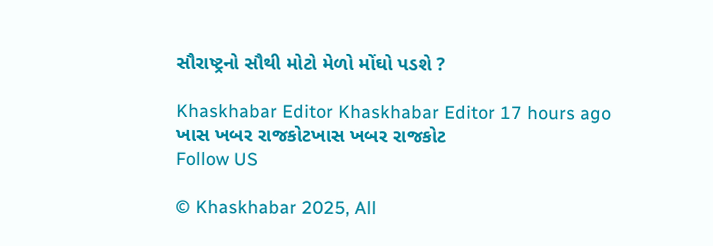સૌરાષ્ટ્રનો સૌથી મોટો મેળો મોંઘો પડશે ?

Khaskhabar Editor Khaskhabar Editor 17 hours ago
ખાસ ખબર રાજકોટખાસ ખબર રાજકોટ
Follow US

© Khaskhabar 2025, All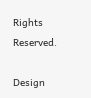Rights Reserved.

Design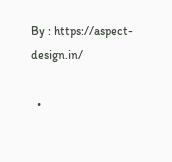By : https://aspect-design.in/

  •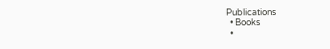Publications
  • Books
  •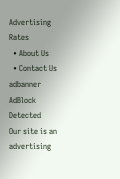Advertising Rates
  • About Us
  • Contact Us
adbanner
AdBlock Detected
Our site is an advertising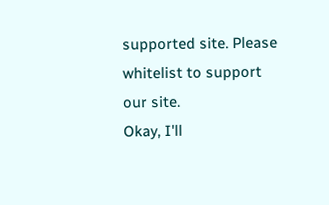supported site. Please whitelist to support our site.
Okay, I'll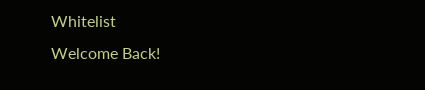Whitelist
Welcome Back!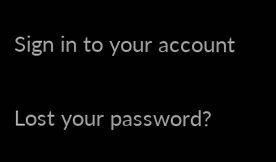Sign in to your account

Lost your password?